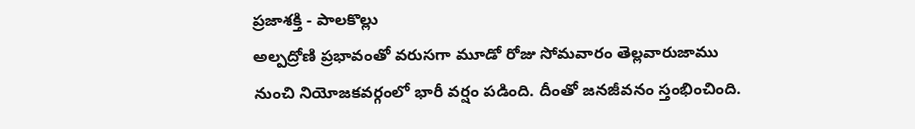ప్రజాశక్తి - పాలకొల్లు
అల్పద్రోణి ప్రభావంతో వరుసగా మూడో రోజు సోమవారం తెల్లవారుజాము నుంచి నియోజకవర్గంలో భారీ వర్షం పడింది. దీంతో జనజీవనం స్తంభించింది.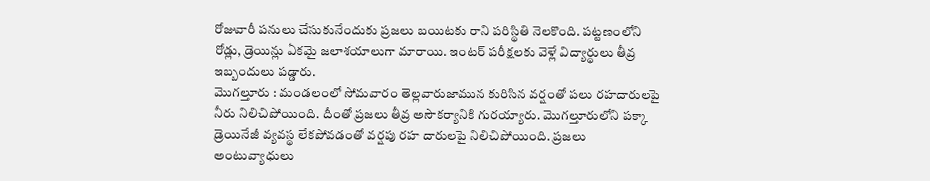రోజువారీ పనులు చేసుకునేందుకు ప్రజలు బయిటకు రాని పరిస్థితి నెలకొంది. పట్టణంలోని రోడ్లు, డ్రెయిన్లు ఏకమై జలాశయాలుగా మారాయి. ఇంటర్ పరీక్షలకు వెళ్లే విద్యార్థులు తీవ్ర ఇబ్బందులు పడ్డారు.
మొగల్తూరు : మండలంలో సోమవారం తెల్లవారుజామున కురిసిన వర్షంతో పలు రహదారులపై నీరు నిలిచిపోయింది. దీంతో ప్రజలు తీవ్ర అసౌకర్యానికి గురయ్యారు. మొగల్తూరులోని పక్కా డ్రెయినేజీ వ్యవస్థ లేకపోవడంతో వర్షపు రహ దారులపై నిలిచిపోయింది. ప్రజలు అంటువ్యాధులు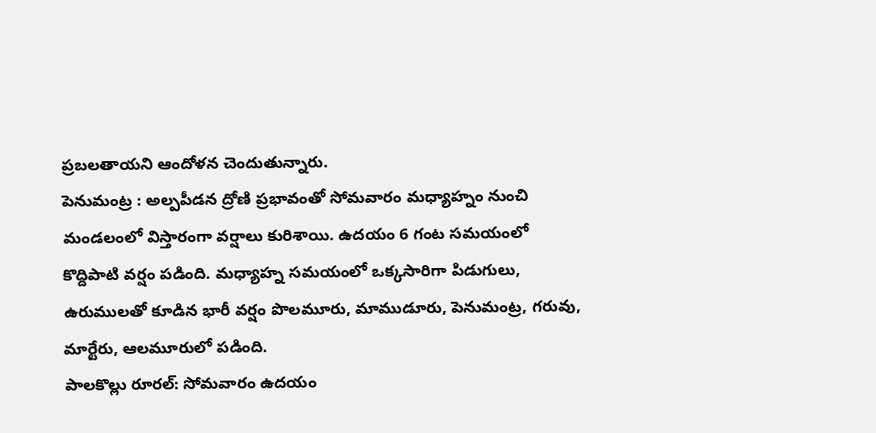ప్రబలతాయని ఆందోళన చెందుతున్నారు.
పెనుమంట్ర : అల్పపీడన ద్రోణి ప్రభావంతో సోమవారం మధ్యాహ్నం నుంచి మండలంలో విస్తారంగా వర్షాలు కురిశాయి. ఉదయం 6 గంట సమయంలో కొద్దిపాటి వర్షం పడింది. మధ్యాహ్న సమయంలో ఒక్కసారిగా పిడుగులు, ఉరుములతో కూడిన భారీ వర్షం పొలమూరు, మాముడూరు, పెనుమంట్ర, గరువు, మార్టేరు, ఆలమూరులో పడింది.
పాలకొల్లు రూరల్: సోమవారం ఉదయం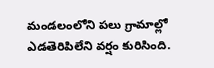మండలంలోని పలు గ్రామాల్లో ఎడతెరిపిలేని వర్షం కురిసింది.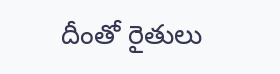దీంతో రైతులు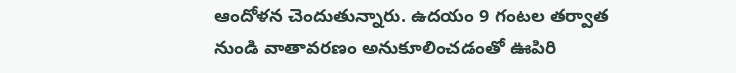ఆందోళన చెందుతున్నారు. ఉదయం 9 గంటల తర్వాత నుండి వాతావరణం అనుకూలించడంతో ఊపిరి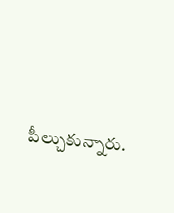పీల్చుకున్నారు.